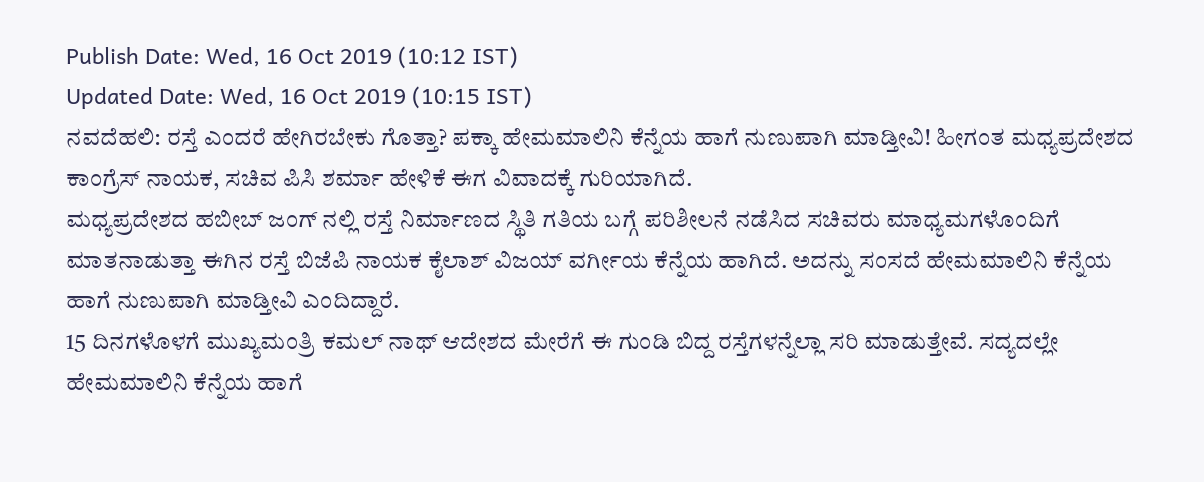Publish Date: Wed, 16 Oct 2019 (10:12 IST)
Updated Date: Wed, 16 Oct 2019 (10:15 IST)
ನವದೆಹಲಿ: ರಸ್ತೆ ಎಂದರೆ ಹೇಗಿರಬೇಕು ಗೊತ್ತಾ? ಪಕ್ಕಾ ಹೇಮಮಾಲಿನಿ ಕೆನ್ನೆಯ ಹಾಗೆ ನುಣುಪಾಗಿ ಮಾಡ್ತೀವಿ! ಹೀಗಂತ ಮಧ್ಯಪ್ರದೇಶದ ಕಾಂಗ್ರೆಸ್ ನಾಯಕ, ಸಚಿವ ಪಿಸಿ ಶರ್ಮಾ ಹೇಳಿಕೆ ಈಗ ವಿವಾದಕ್ಕೆ ಗುರಿಯಾಗಿದೆ.
ಮಧ್ಯಪ್ರದೇಶದ ಹಬೀಬ್ ಜಂಗ್ ನಲ್ಲಿ ರಸ್ತೆ ನಿರ್ಮಾಣದ ಸ್ಥಿತಿ ಗತಿಯ ಬಗ್ಗೆ ಪರಿಶೀಲನೆ ನಡೆಸಿದ ಸಚಿವರು ಮಾಧ್ಯಮಗಳೊಂದಿಗೆ ಮಾತನಾಡುತ್ತಾ ಈಗಿನ ರಸ್ತೆ ಬಿಜೆಪಿ ನಾಯಕ ಕೈಲಾಶ್ ವಿಜಯ್ ವರ್ಗೀಯ ಕೆನ್ನೆಯ ಹಾಗಿದೆ. ಅದನ್ನು ಸಂಸದೆ ಹೇಮಮಾಲಿನಿ ಕೆನ್ನೆಯ ಹಾಗೆ ನುಣುಪಾಗಿ ಮಾಡ್ತೀವಿ ಎಂದಿದ್ದಾರೆ.
15 ದಿನಗಳೊಳಗೆ ಮುಖ್ಯಮಂತ್ರಿ ಕಮಲ್ ನಾಥ್ ಆದೇಶದ ಮೇರೆಗೆ ಈ ಗುಂಡಿ ಬಿದ್ದ ರಸ್ತೆಗಳನ್ನೆಲ್ಲಾ ಸರಿ ಮಾಡುತ್ತೇವೆ. ಸದ್ಯದಲ್ಲೇ ಹೇಮಮಾಲಿನಿ ಕೆನ್ನೆಯ ಹಾಗೆ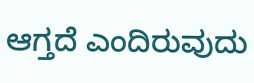ಆಗ್ತದೆ ಎಂದಿರುವುದು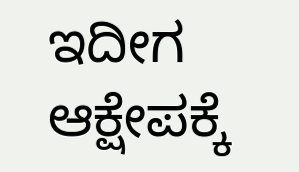ಇದೀಗ ಆಕ್ಷೇಪಕ್ಕೆ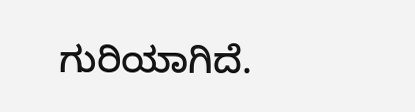ಗುರಿಯಾಗಿದೆ.